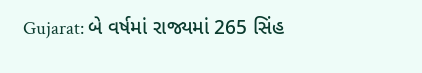Gujarat: બે વર્ષમાં રાજ્યમાં 265 સિંહ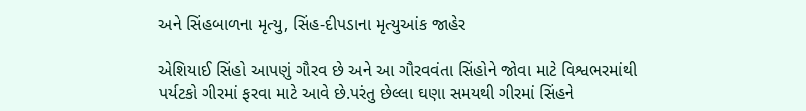અને સિંહબાળના મૃત્યુ, સિંહ-દીપડાના મૃત્યુઆંક જાહેર

એશિયાઈ સિંહો આપણું ગૌરવ છે અને આ ગૌરવવંતા સિંહોને જોવા માટે વિશ્વભરમાંથી પર્યટકો ગીરમાં ફરવા માટે આવે છે.પરંતુ છેલ્લા ઘણા સમયથી ગીરમાં સિંહને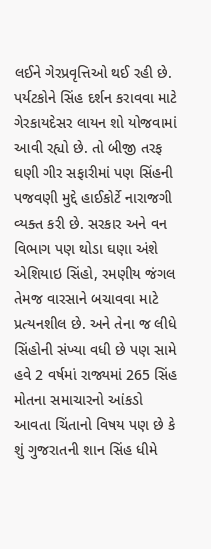લઈને ગેરપ્રવૃત્તિઓ થઈ રહી છે. પર્યટકોને સિંહ દર્શન કરાવવા માટે ગેરકાયદેસર લાયન શો યોજવામાં આવી રહ્યો છે. તો બીજી તરફ ઘણી ગીર સફારીમાં પણ સિંહની પજવણી મુદ્દે હાઈકોર્ટે નારાજગી વ્યક્ત કરી છે. સરકાર અને વન વિભાગ પણ થોડા ઘણા અંશે એશિયાઇ સિંહો, રમણીય જંગલ તેમજ વારસાને બચાવવા માટે પ્રત્યનશીલ છે. અને તેના જ લીધે સિંહોની સંખ્યા વધી છે પણ સામે હવે 2 વર્ષમાં રાજ્યમાં 265 સિંહ મોતના સમાચારનો આંકડો આવતા ચિંતાનો વિષય પણ છે કે શું ગુજરાતની શાન સિંહ ધીમે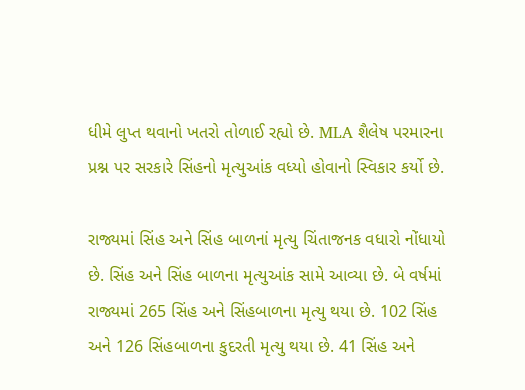ધીમે લુપ્ત થવાનો ખતરો તોળાઈ રહ્યો છે. MLA શૈલેષ પરમારના પ્રશ્ન પર સરકારે સિંહનો મૃત્યુઆંક વધ્યો હોવાનો સ્વિકાર કર્યો છે.

રાજ્યમાં સિંહ અને સિંહ બાળનાં મૃત્યુ ચિંતાજનક વધારો નોંધાયો છે. સિંહ અને સિંહ બાળના મૃત્યુઆંક સામે આવ્યા છે. બે વર્ષમાં રાજ્યમાં 265 સિંહ અને સિંહબાળના મૃત્યુ થયા છે. 102 સિંહ અને 126 સિંહબાળના કુદરતી મૃત્યુ થયા છે. 41 સિંહ અને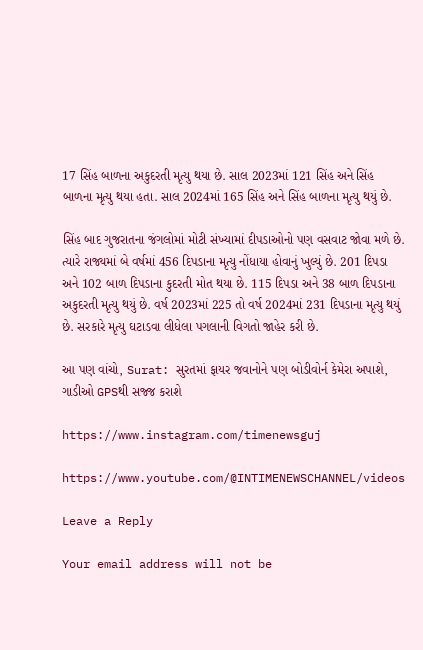17 સિંહ બાળના અકુદરતી મૃત્યુ થયા છે. સાલ 2023માં 121 સિંહ અને સિંહ બાળના મૃત્યુ થયા હતા. સાલ 2024માં 165 સિંહ અને સિંહ બાળના મૃત્યુ થયું છે.

સિંહ બાદ ગુજરાતના જંગલોમાં મોટી સંખ્યામાં દીપડાઓનો પણ વસવાટ જોવા મળે છે. ત્યારે રાજ્યમાં બે વર્ષમાં 456 દિપડાના મૃત્યુ નોંધાયા હોવાનું ખુલ્યું છે. 201 દિપડા અને 102 બાળ દિપડાના કુદરતી મોત થયા છે. 115 દિપડા અને 38 બાળ દિપડાના અકુદરતી મૃત્યુ થયું છે. વર્ષ 2023માં 225 તો વર્ષ 2024માં 231 દિપડાના મૃત્યુ થયું છે. સરકારે મૃત્યુ ઘટાડવા લીધેલા પગલાની વિગતો જાહેર કરી છે.

આ પણ વાંચો, Surat: સુરતમાં ફાયર જવાનોને પણ બોડીવોર્ન કેમેરા અપાશે, ગાડીઓ GPSથી સજ્જ કરાશે

https://www.instagram.com/timenewsguj

https://www.youtube.com/@INTIMENEWSCHANNEL/videos

Leave a Reply

Your email address will not be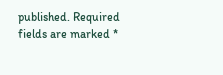published. Required fields are marked *